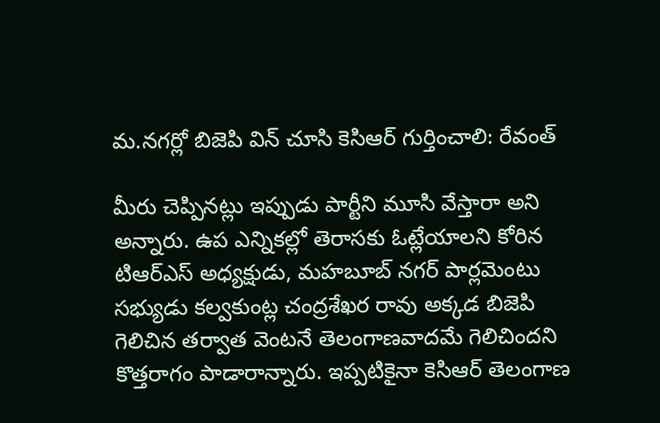మ.నగర్లో బిజెపి విన్ చూసి కెసిఆర్ గుర్తించాలి: రేవంత్

మీరు చెప్పినట్లు ఇప్పుడు పార్టీని మూసి వేస్తారా అని అన్నారు. ఉప ఎన్నికల్లో తెరాసకు ఓట్లేయాలని కోరిన టిఆర్ఎస్ అధ్యక్షుడు, మహబూబ్ నగర్ పార్లమెంటు సభ్యుడు కల్వకుంట్ల చంద్రశేఖర రావు అక్కడ బిజెపి గెలిచిన తర్వాత వెంటనే తెలంగాణవాదమే గెలిచిందని కొత్తరాగం పాడారాన్నారు. ఇప్పటికైనా కెసిఆర్ తెలంగాణ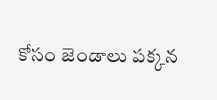కోసం జెండాలు పక్కన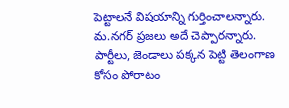పెట్టాలనే విషయాన్ని గుర్తించాలన్నారు. మ.నగర్ ప్రజలు అదే చెప్పారన్నారు. పార్టీలు, జెండాలు పక్కన పెట్టి తెలంగాణ కోసం పోరాటం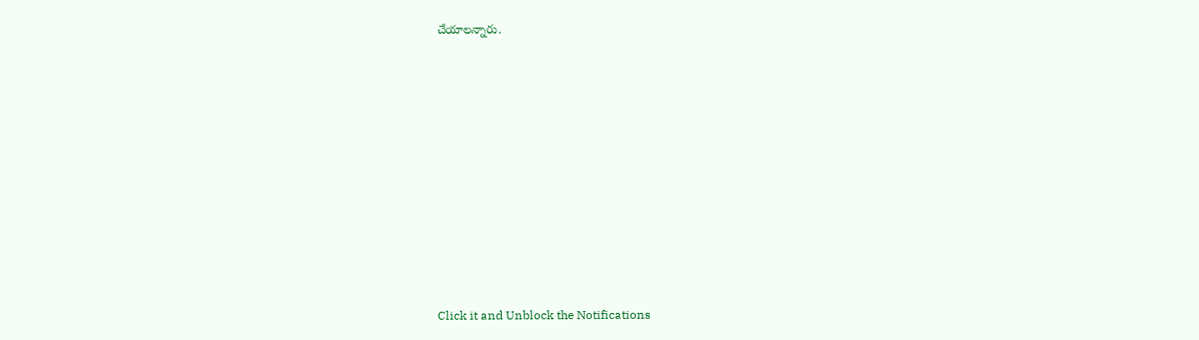చేయాలన్నారు.












Click it and Unblock the Notifications